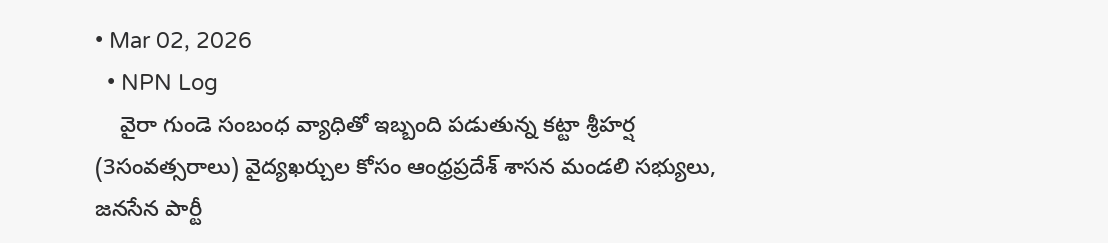• Mar 02, 2026
  • NPN Log
    వైరా గుండె సంబంధ వ్యాధితో ఇబ్బంది పడుతున్న కట్టా శ్రీహర్ష (3సంవత్సరాలు) వైద్యఖర్చుల కోసం ఆంధ్రప్రదేశ్ శాసన మండలి సభ్యులు, జనసేన పార్టీ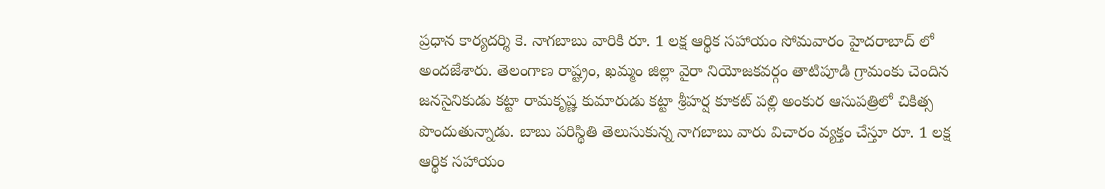ప్రధాన కార్యదర్శి కె. నాగబాబు వారికి రూ. 1 లక్ష ఆర్థిక సహాయం సోమవారం హైదరాబాద్ లో అందజేశారు. తెలంగాణ రాష్ట్రం, ఖమ్మం జిల్లా వైరా నియోజకవర్గం తాటిపూడి గ్రామంకు చెందిన జనసైనికుడు కట్టా రామకృష్ణ కుమారుడు కట్టా శ్రీహర్ష కూకట్ పల్లి అంకుర ఆసుపత్రిలో చికిత్స పొందుతున్నాడు. బాబు పరిస్థితి తెలుసుకున్న నాగబాబు వారు విచారం వ్యక్తం చేస్తూ రూ. 1 లక్ష ఆర్థిక సహాయం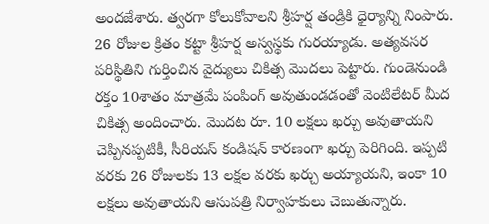అందజేశారు. త్వరగా కోలుకోవాలని శ్రీహర్ష తండ్రికి ధైర్యాన్ని నింపారు. 26 రోజుల క్రితం కట్టా శ్రీహర్ష అస్వస్థకు గురయ్యాడు. అత్యవసర పరిస్థితిని గుర్తించిన వైద్యులు చికిత్స మొదలు పెట్టారు. గుండెనుండి రక్తం 10శాతం మాత్రమే పంపింగ్ అవుతుండడంతో వెంటిలేటర్ మీద చికిత్స అందించారు. మొదట రూ. 10 లక్షలు ఖర్చు అవుతాయని చెప్పినప్పటికీ, సీరియస్ కండిషన్ కారణంగా ఖర్చు పెరిగింది. ఇప్పటి వరకు 26 రోజులకు 13 లక్షల వరకు ఖర్చు అయ్యాయని, ఇంకా 10 లక్షలు అవుతాయని ఆసుపత్రి నిర్వాహకులు చెబుతున్నారు.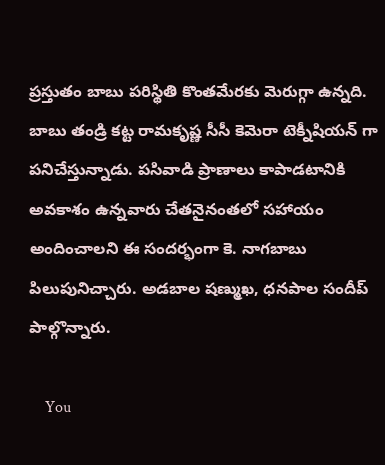ప్రస్తుతం బాబు పరిస్థితి కొంతమేరకు మెరుగ్గా ఉన్నది. బాబు తండ్రి కట్ట రామకృష్ణ సీసీ కెమెరా టెక్నీషియన్ గా పనిచేస్తున్నాడు. పసివాడి ప్రాణాలు కాపాడటానికి అవకాశం ఉన్నవారు చేతనైనంతలో సహాయం అందించాలని ఈ సందర్భంగా కె. నాగబాబు పిలుపునిచ్చారు. అడబాల షణ్ముఖ, ధనపాల సందీప్ పాల్గొన్నారు.

    You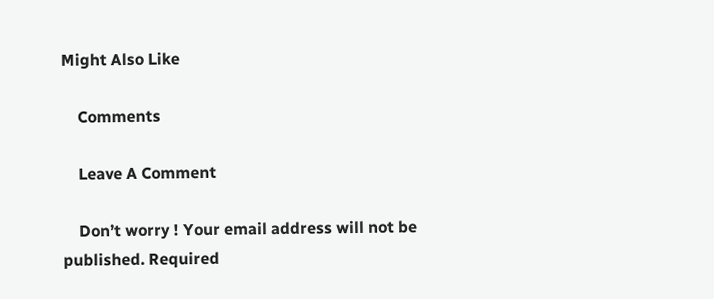Might Also Like

    Comments

    Leave A Comment

    Don’t worry ! Your email address will not be published. Required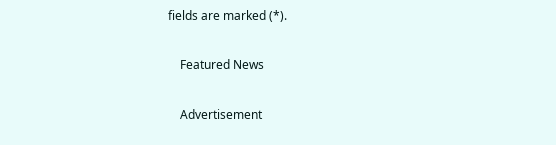fields are marked (*).

    Featured News

    Advertisement